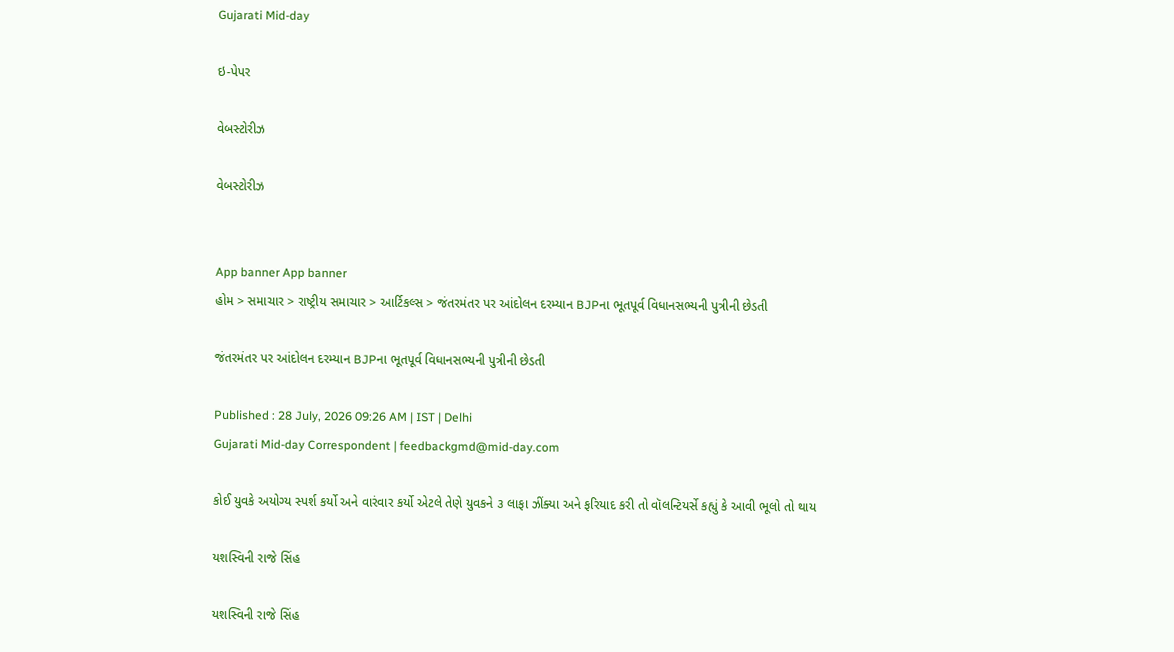Gujarati Mid-day

ઇ-પેપર

વેબસ્ટોરીઝ

વેબસ્ટોરીઝ


App banner App banner
હોમ > સમાચાર > રાષ્ટ્રીય સમાચાર > આર્ટિકલ્સ > જંતરમંતર પર આંદોલન દરમ્યાન BJPના ભૂતપૂર્વ વિધાનસભ્યની પુત્રીની છેડતી

જંતરમંતર પર આંદોલન દરમ્યાન BJPના ભૂતપૂર્વ વિધાનસભ્યની પુત્રીની છેડતી

Published : 28 July, 2026 09:26 AM | IST | Delhi
Gujarati Mid-day Correspondent | feedbackgmd@mid-day.com

કોઈ યુવકે અયોગ્ય સ્પર્શ કર્યો અને વારંવાર કર્યો એટલે તેણે યુવકને ૩ લાફા ઝીંક્યા અને ફરિયાદ કરી તો વૉલન્ટિયર્સે કહ્યું કે આવી ભૂલો તો થાય

યશસ્વિની રાજે સિંહ

યશસ્વિની રાજે સિંહ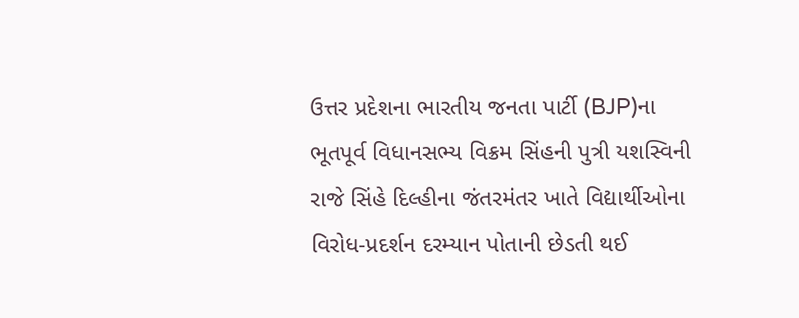ઉત્તર પ્રદેશના ભારતીય જનતા પાર્ટી (BJP)ના ભૂતપૂર્વ વિધાનસભ્ય વિક્રમ સિંહની પુત્રી યશસ્વિની રાજે સિંહે દિલ્હીના જંતરમંતર ખાતે વિદ્યાર્થીઓના વિરોધ-પ્રદર્શન દરમ્યાન પોતાની છેડતી થઈ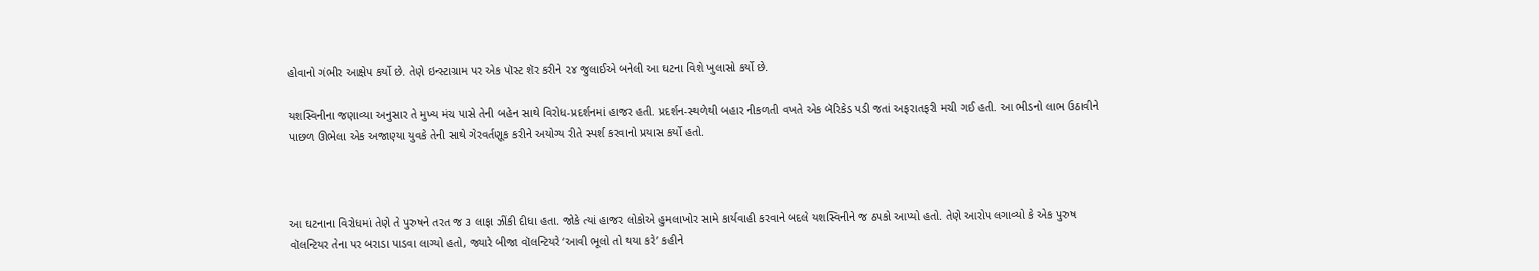હોવાનો ગંભીર આક્ષેપ કર્યો છે. તેણે ઇન્સ્ટાગ્રામ પર એક પૉસ્ટ શૅર કરીને ૨૪ જુલાઈએ બનેલી આ ઘટના વિશે ખુલાસો કર્યો છે.

યશસ્વિનીના જણાવ્યા અનુસાર તે મુખ્ય મંચ પાસે તેની બહેન સાથે વિરોધ-પ્રદર્શનમાં હાજર હતી. પ્રદર્શન-સ્થળેથી બહાર નીકળતી વખતે એક બૅરિકેડ પડી જતાં અફરાતફરી મચી ગઈ હતી. આ ભીડનો લાભ ઉઠાવીને પાછળ ઊભેલા એક અજાણ્યા યુવકે તેની સાથે ગેરવર્તણૂક કરીને અયોગ્ય રીતે સ્પર્શ કરવાનો પ્રયાસ કર્યો હતો.



આ ઘટનાના વિરોધમાં તેણે તે પુરુષને તરત જ ૩ લાફા ઝીંકી દીધા હતા. જોકે ત્યાં હાજર લોકોએ હુમલાખોર સામે કાર્યવાહી કરવાને બદલે યશસ્વિનીને જ ઠપકો આપ્યો હતો. તેણે આરોપ લગાવ્યો કે એક પુરુષ વૉલન્ટિયર તેના પર બરાડા પાડવા લાગ્યો હતો, જ્યારે બીજા વૉલન્ટિયરે ‘આવી ભૂલો તો થયા કરે’ કહીને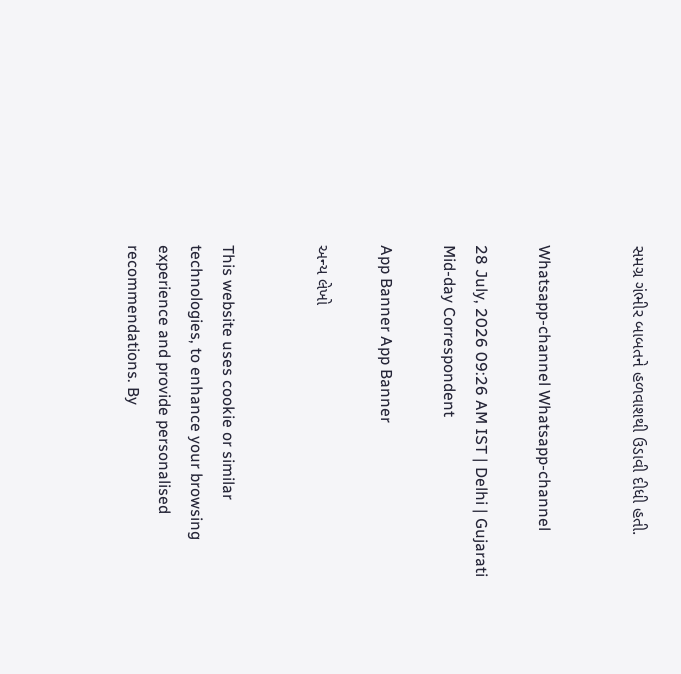સમગ્ર ગંભીર બાબતને હળવાશથી ઉડાવી દીધી હતી.


Whatsapp-channel Whatsapp-channel

28 July, 2026 09:26 AM IST | Delhi | Gujarati Mid-day Correspondent

App Banner App Banner

અન્ય લેખો


This website uses cookie or similar technologies, to enhance your browsing experience and provide personalised recommendations. By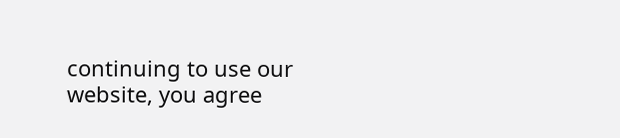continuing to use our website, you agree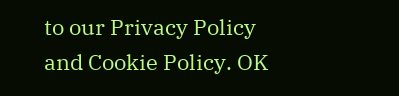to our Privacy Policy and Cookie Policy. OK